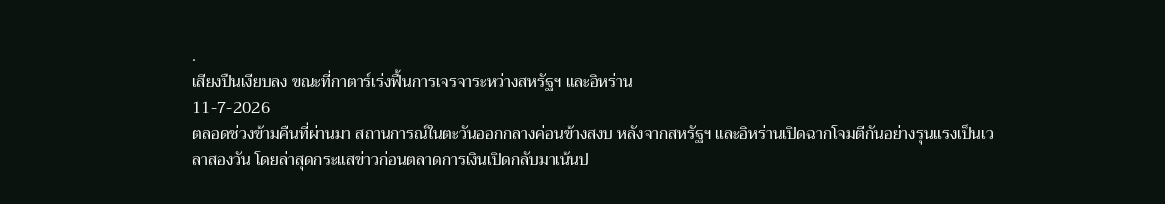.
เสียงปืนเงียบลง ขณะที่กาตาร์เร่งฟื้นการเจรจาระหว่างสหรัฐฯ และอิหร่าน
11-7-2026
ตลอดช่วงข้ามคืนที่ผ่านมา สถานการณ์ในตะวันออกกลางค่อนข้างสงบ หลังจากสหรัฐฯ และอิหร่านเปิดฉากโจมตีกันอย่างรุนแรงเป็นเวลาสองวัน โดยล่าสุดกระแสข่าวก่อนตลาดการเงินเปิดกลับมาเน้นป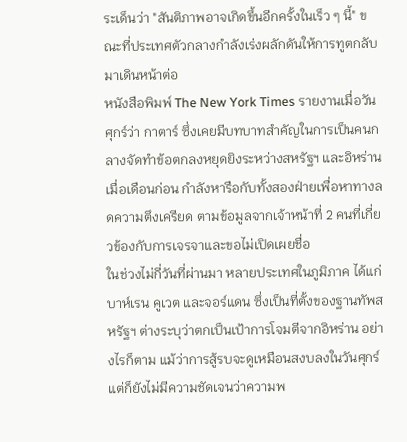ระเด็นว่า "สันติภาพอาจเกิดขึ้นอีกครั้งในเร็ว ๆ นี้" ขณะที่ประเทศตัวกลางกำลังเร่งผลักดันให้การทูตกลับมาเดินหน้าต่อ
หนังสือพิมพ์ The New York Times รายงานเมื่อวันศุกร์ว่า กาตาร์ ซึ่งเคยมีบทบาทสำคัญในการเป็นคนกลางจัดทำข้อตกลงหยุดยิงระหว่างสหรัฐฯ และอิหร่านเมื่อเดือนก่อน กำลังหารือกับทั้งสองฝ่ายเพื่อหาทางลดความตึงเครียด ตามข้อมูลจากเจ้าหน้าที่ 2 คนที่เกี่ยวข้องกับการเจรจาและขอไม่เปิดเผยชื่อ
ในช่วงไม่กี่วันที่ผ่านมา หลายประเทศในภูมิภาค ได้แก่ บาห์เรน คูเวต และจอร์แดน ซึ่งเป็นที่ตั้งของฐานทัพสหรัฐฯ ต่างระบุว่าตกเป็นเป้าการโจมตีจากอิหร่าน อย่างไรก็ตาม แม้ว่าการสู้รบจะดูเหมือนสงบลงในวันศุกร์ แต่ก็ยังไม่มีความชัดเจนว่าความพ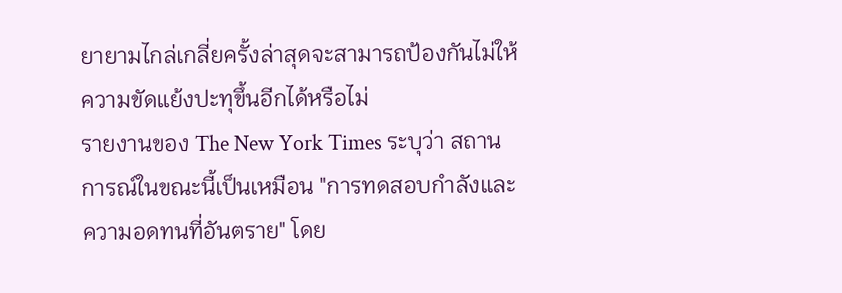ยายามไกล่เกลี่ยครั้งล่าสุดจะสามารถป้องกันไม่ให้ความขัดแย้งปะทุขึ้นอีกได้หรือไม่
รายงานของ The New York Times ระบุว่า สถานการณ์ในขณะนี้เป็นเหมือน "การทดสอบกำลังและความอดทนที่อันตราย" โดย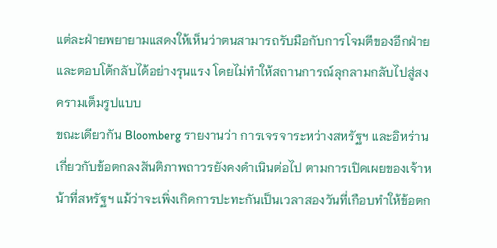แต่ละฝ่ายพยายามแสดงให้เห็นว่าตนสามารถรับมือกับการโจมตีของอีกฝ่ายและตอบโต้กลับได้อย่างรุนแรง โดยไม่ทำให้สถานการณ์ลุกลามกลับไปสู่สงครามเต็มรูปแบบ
ขณะเดียวกัน Bloomberg รายงานว่า การเจรจาระหว่างสหรัฐฯ และอิหร่านเกี่ยวกับข้อตกลงสันติภาพถาวรยังคงดำเนินต่อไป ตามการเปิดเผยของเจ้าหน้าที่สหรัฐฯ แม้ว่าจะเพิ่งเกิดการปะทะกันเป็นเวลาสองวันที่เกือบทำให้ข้อตก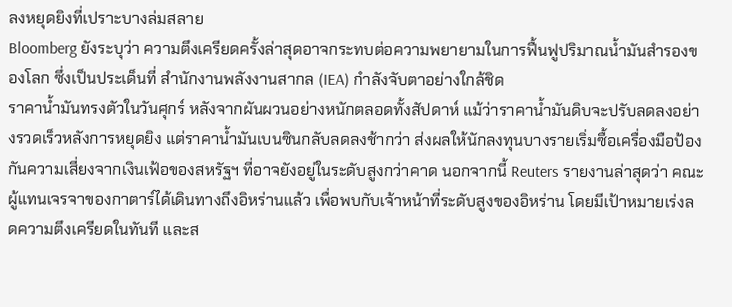ลงหยุดยิงที่เปราะบางล่มสลาย
Bloomberg ยังระบุว่า ความตึงเครียดครั้งล่าสุดอาจกระทบต่อความพยายามในการฟื้นฟูปริมาณน้ำมันสำรองของโลก ซึ่งเป็นประเด็นที่ สำนักงานพลังงานสากล (IEA) กำลังจับตาอย่างใกล้ชิด
ราคาน้ำมันทรงตัวในวันศุกร์ หลังจากผันผวนอย่างหนักตลอดทั้งสัปดาห์ แม้ว่าราคาน้ำมันดิบจะปรับลดลงอย่างรวดเร็วหลังการหยุดยิง แต่ราคาน้ำมันเบนซินกลับลดลงช้ากว่า ส่งผลให้นักลงทุนบางรายเริ่มซื้อเครื่องมือป้องกันความเสี่ยงจากเงินเฟ้อของสหรัฐฯ ที่อาจยังอยู่ในระดับสูงกว่าคาด นอกจากนี้ Reuters รายงานล่าสุดว่า คณะผู้แทนเจรจาของกาตาร์ได้เดินทางถึงอิหร่านแล้ว เพื่อพบกับเจ้าหน้าที่ระดับสูงของอิหร่าน โดยมีเป้าหมายเร่งลดความตึงเครียดในทันที และส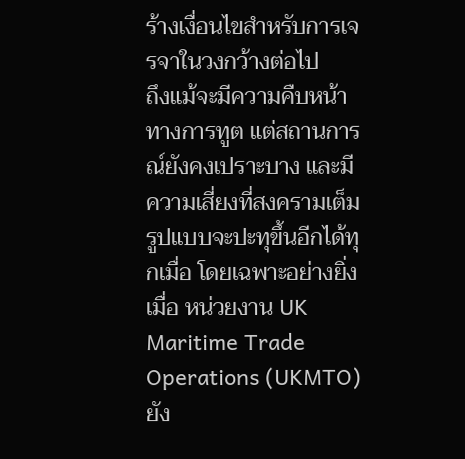ร้างเงื่อนไขสำหรับการเจรจาในวงกว้างต่อไป
ถึงแม้จะมีความคืบหน้าทางการทูต แต่สถานการณ์ยังคงเปราะบาง และมีความเสี่ยงที่สงครามเต็มรูปแบบจะปะทุขึ้นอีกได้ทุกเมื่อ โดยเฉพาะอย่างยิ่งเมื่อ หน่วยงาน UK Maritime Trade Operations (UKMTO) ยัง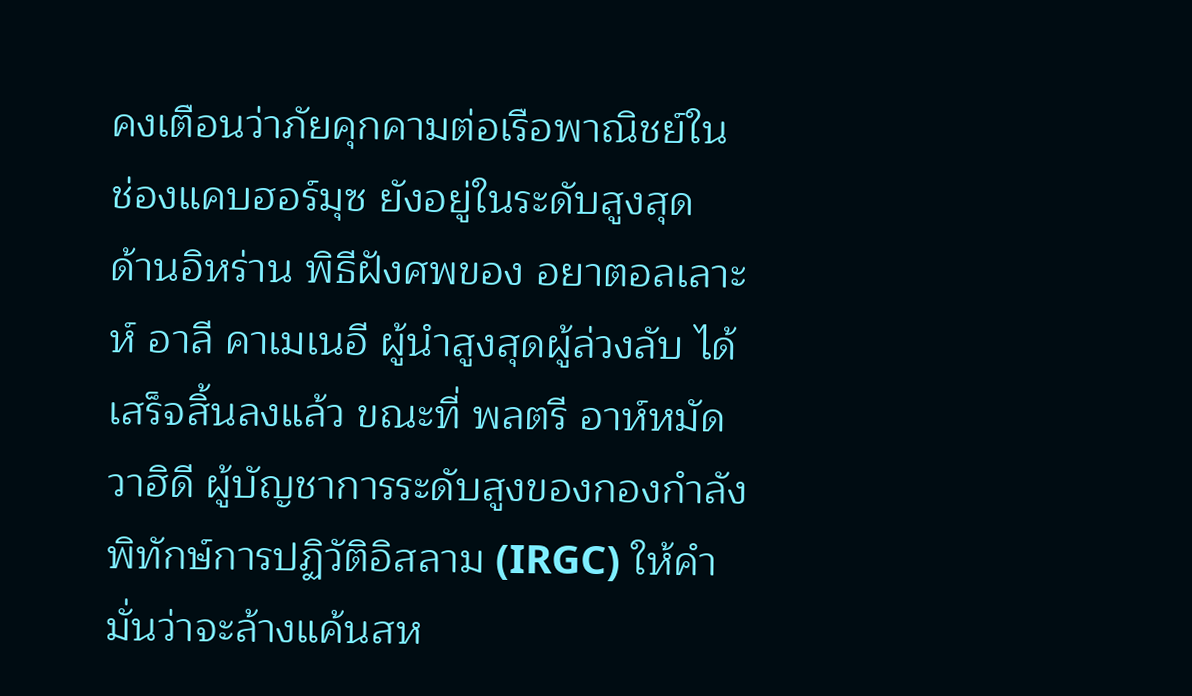คงเตือนว่าภัยคุกคามต่อเรือพาณิชย์ใน ช่องแคบฮอร์มุซ ยังอยู่ในระดับสูงสุด
ด้านอิหร่าน พิธีฝังศพของ อยาตอลเลาะห์ อาลี คาเมเนอี ผู้นำสูงสุดผู้ล่วงลับ ได้เสร็จสิ้นลงแล้ว ขณะที่ พลตรี อาห์หมัด วาฮิดี ผู้บัญชาการระดับสูงของกองกำลังพิทักษ์การปฏิวัติอิสลาม (IRGC) ให้คำมั่นว่าจะล้างแค้นสห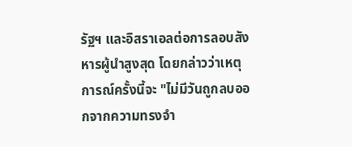รัฐฯ และอิสราเอลต่อการลอบสังหารผู้นำสูงสุด โดยกล่าวว่าเหตุการณ์ครั้งนี้จะ "ไม่มีวันถูกลบออกจากความทรงจำ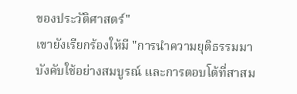ของประวัติศาสตร์"
เขายังเรียกร้องให้มี "การนำความยุติธรรมมาบังคับใช้อย่างสมบูรณ์ และการตอบโต้ที่สาสม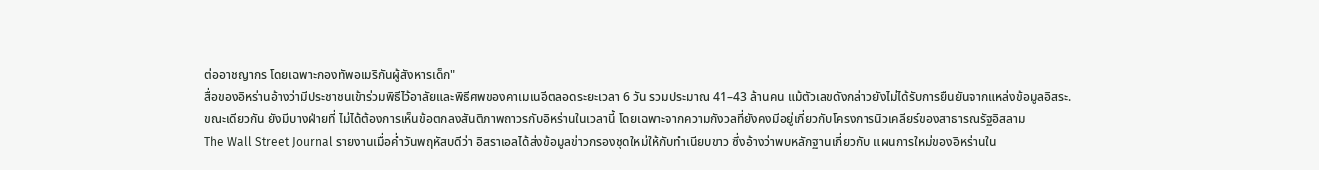ต่ออาชญากร โดยเฉพาะกองทัพอเมริกันผู้สังหารเด็ก"
สื่อของอิหร่านอ้างว่ามีประชาชนเข้าร่วมพิธีไว้อาลัยและพิธีศพของคาเมเนอีตลอดระยะเวลา 6 วัน รวมประมาณ 41–43 ล้านคน แม้ตัวเลขดังกล่าวยังไม่ได้รับการยืนยันจากแหล่งข้อมูลอิสระ.
ขณะเดียวกัน ยังมีบางฝ่ายที่ ไม่ได้ต้องการเห็นข้อตกลงสันติภาพถาวรกับอิหร่านในเวลานี้ โดยเฉพาะจากความกังวลที่ยังคงมีอยู่เกี่ยวกับโครงการนิวเคลียร์ของสาธารณรัฐอิสลาม
The Wall Street Journal รายงานเมื่อค่ำวันพฤหัสบดีว่า อิสราเอลได้ส่งข้อมูลข่าวกรองชุดใหม่ให้กับทำเนียบขาว ซึ่งอ้างว่าพบหลักฐานเกี่ยวกับ แผนการใหม่ของอิหร่านใน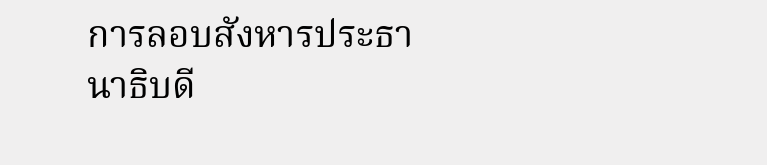การลอบสังหารประธานาธิบดี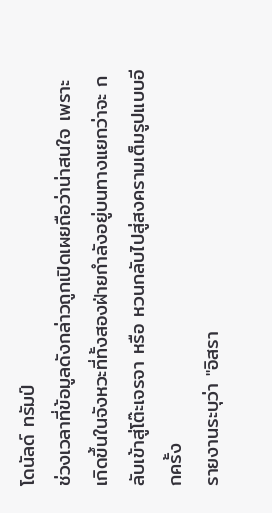โดนัลด์ ทรัมป์
ช่วงเวลาที่ข้อมูลดังกล่าวถูกเปิดเผยถือว่าน่าสนใจ เพราะเกิดขึ้นในจังหวะที่ทั้งสองฝ่ายกำลังอยู่บนทางแยกว่าจะ กลับเข้าสู่โต๊ะเจรจา หรือ หวนกลับไปสู่สงครามเต็มรูปแบบอีกครั้ง
รายงานระบุว่า "อิสรา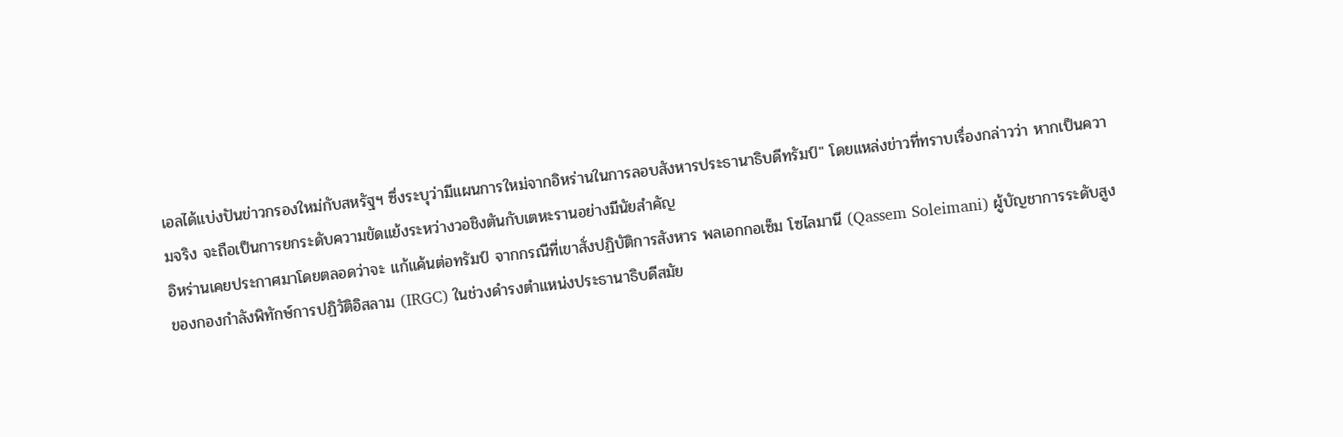เอลได้แบ่งปันข่าวกรองใหม่กับสหรัฐฯ ซึ่งระบุว่ามีแผนการใหม่จากอิหร่านในการลอบสังหารประธานาธิบดีทรัมป์" โดยแหล่งข่าวที่ทราบเรื่องกล่าวว่า หากเป็นความจริง จะถือเป็นการยกระดับความขัดแย้งระหว่างวอชิงตันกับเตหะรานอย่างมีนัยสำคัญ
อิหร่านเคยประกาศมาโดยตลอดว่าจะ แก้แค้นต่อทรัมป์ จากกรณีที่เขาสั่งปฏิบัติการสังหาร พลเอกกอเซ็ม โซไลมานี (Qassem Soleimani) ผู้บัญชาการระดับสูงของกองกำลังพิทักษ์การปฏิวัติอิสลาม (IRGC) ในช่วงดำรงตำแหน่งประธานาธิบดีสมัย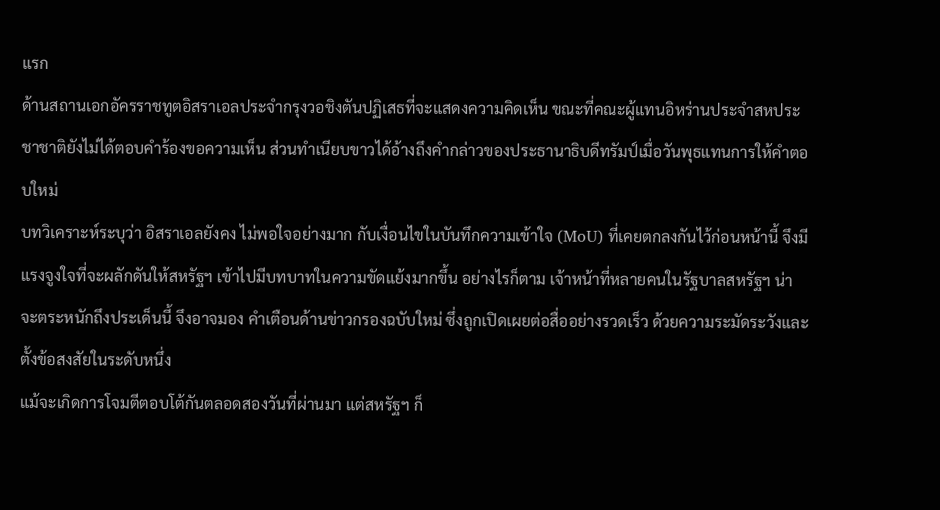แรก
ด้านสถานเอกอัครราชทูตอิสราเอลประจำกรุงวอชิงตันปฏิเสธที่จะแสดงความคิดเห็น ขณะที่คณะผู้แทนอิหร่านประจำสหประชาชาติยังไม่ได้ตอบคำร้องขอความเห็น ส่วนทำเนียบขาวได้อ้างถึงคำกล่าวของประธานาธิบดีทรัมป์เมื่อวันพุธแทนการให้คำตอบใหม่
บทวิเคราะห์ระบุว่า อิสราเอลยังคง ไม่พอใจอย่างมาก กับเงื่อนไขในบันทึกความเข้าใจ (MoU) ที่เคยตกลงกันไว้ก่อนหน้านี้ จึงมีแรงจูงใจที่จะผลักดันให้สหรัฐฯ เข้าไปมีบทบาทในความขัดแย้งมากขึ้น อย่างไรก็ตาม เจ้าหน้าที่หลายคนในรัฐบาลสหรัฐฯ น่าจะตระหนักถึงประเด็นนี้ จึงอาจมอง คำเตือนด้านข่าวกรองฉบับใหม่ ซึ่งถูกเปิดเผยต่อสื่ออย่างรวดเร็ว ด้วยความระมัดระวังและตั้งข้อสงสัยในระดับหนึ่ง
แม้จะเกิดการโจมตีตอบโต้กันตลอดสองวันที่ผ่านมา แต่สหรัฐฯ ก็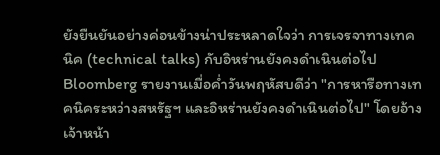ยังยืนยันอย่างค่อนข้างน่าประหลาดใจว่า การเจรจาทางเทคนิค (technical talks) กับอิหร่านยังคงดำเนินต่อไป
Bloomberg รายงานเมื่อค่ำวันพฤหัสบดีว่า "การหารือทางเทคนิคระหว่างสหรัฐฯ และอิหร่านยังคงดำเนินต่อไป" โดยอ้างเจ้าหน้า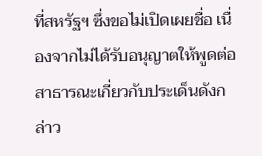ที่สหรัฐฯ ซึ่งขอไม่เปิดเผยชื่อ เนื่องจากไม่ได้รับอนุญาตให้พูดต่อสาธารณะเกี่ยวกับประเด็นดังกล่าว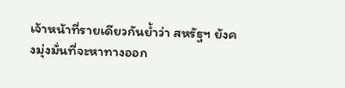เจ้าหน้าที่รายเดียวกันย้ำว่า สหรัฐฯ ยังคงมุ่งมั่นที่จะหาทางออก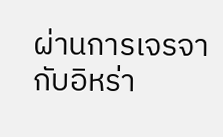ผ่านการเจรจากับอิหร่า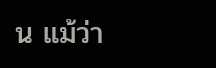น แม้ว่า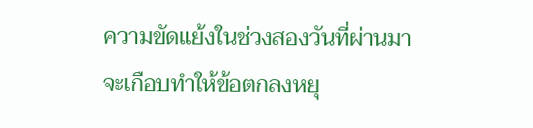ความขัดแย้งในช่วงสองวันที่ผ่านมาจะเกือบทำให้ข้อตกลงหยุ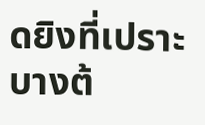ดยิงที่เปราะบางต้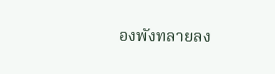องพังทลายลง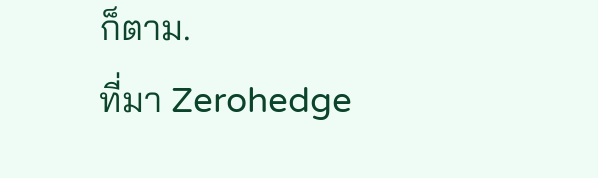ก็ตาม.
ที่มา Zerohedge